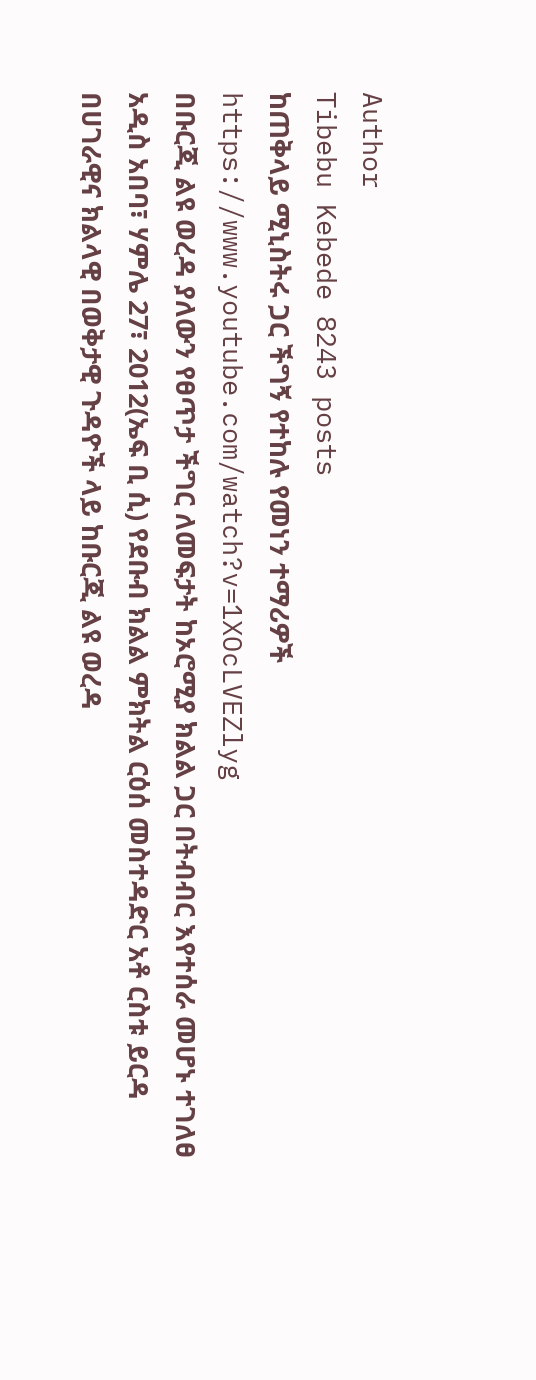Author
Tibebu Kebede 8243 posts
ከጠቅላይ ሚኒስትሩ ጋር ችግኝ የተከሉ የመነን ተማሪዎች
https://www.youtube.com/watch?v=1XOcLVEZlyg
በቡርጂ ልዩ ወረዳ ያለውን የፀጥታ ችግር ለመፍታት ከኦሮሚያ ክልል ጋር በትብብር እየተሰራ መሆኑ ተገለፀ
አዲስ አበባ፣ ሃምሌ 27፣ 2012(ኤፍ ቢ ሲ) የደቡብ ክልል ምክትል ርዕሰ መስተዳድር አቶ ርስቱ ይርዳ በሀገራዊና ክልላዊ በወቅታዊ ጉዳዮች ላይ ከቡርጂ ልዩ ወረዳ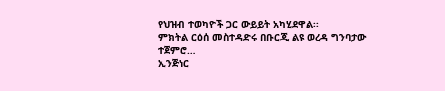የህዝብ ተወካዮች ጋር ውይይት አካሂደዋል፡፡
ምክትል ርዕሰ መስተዳድሩ በቡርጂ ልዩ ወረዳ ግንባታው ተጀምሮ…
ኢንጅነር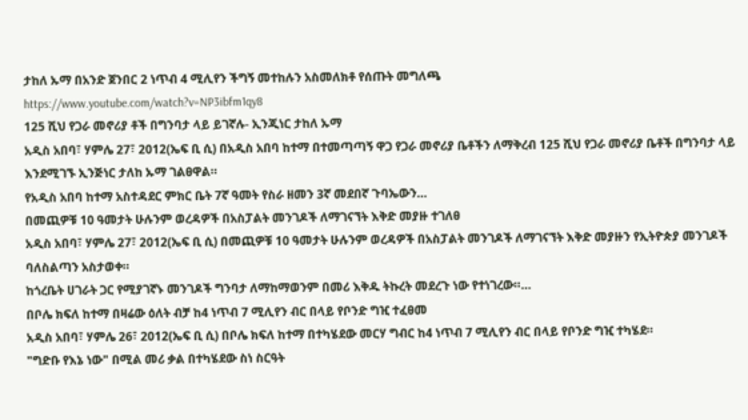ታከለ ኡማ በአንድ ጀንበር 2 ነጥብ 4 ሚሊየን ችግኝ መተከሉን አስመለክቶ የሰጡት መግለጫ
https://www.youtube.com/watch?v=NP3ibfm1qy8
125 ሺህ የጋራ መኖሪያ ቶች በግንባታ ላይ ይገኛሉ- ኢንጂነር ታከለ ኡማ
አዲስ አበባ፣ ሃምሌ 27፣ 2012(ኤፍ ቢ ሲ) በአዲስ አበባ ከተማ በተመጣጣኝ ዋጋ የጋራ መኖሪያ ቤቶችን ለማቅረብ 125 ሺህ የጋራ መኖሪያ ቤቶች በግንባታ ላይ እንደሚገኙ ኢንጅነር ታለከ ኡማ ገልፀዋል።
የአዲስ አበባ ከተማ አስተዳደር ምክር ቤት 7ኛ ዓመት የስራ ዘመን 3ኛ መደበኛ ጉባኤውን…
በመጪዎቹ 10 ዓመታት ሁሉንም ወረዳዎች በአስፓልት መንገዶች ለማገናኘት እቅድ መያዙ ተገለፀ
አዲስ አበባ፣ ሃምሌ 27፣ 2012(ኤፍ ቢ ሲ) በመጪዎቹ 10 ዓመታት ሁሉንም ወረዳዎች በአስፓልት መንገዶች ለማገናኘት እቅድ መያዙን የኢትዮጵያ መንገዶች ባለስልጣን አስታወቀ።
ከጎረቤት ሀገራት ጋር የሚያገኛኑ መንገዶች ግንባታ ለማከማወንም በመሪ እቅዱ ትኩረት መደረጉ ነው የተነገረው።…
በቦሌ ክፍለ ከተማ በዛሬው ዕለት ብቻ ከ4 ነጥብ 7 ሚሊየን ብር በላይ የቦንድ ግዢ ተፈፀመ
አዲስ አበባ፣ ሃምሌ 26፣ 2012(ኤፍ ቢ ሲ) በቦሌ ክፍለ ከተማ በተካሄደው መርሃ ግብር ከ4 ነጥብ 7 ሚሊየን ብር በላይ የቦንድ ግዢ ተካሄደ።
"ግድቡ የእኔ ነው" በሚል መሪ ቃል በተካሄደው ስነ ስርዓት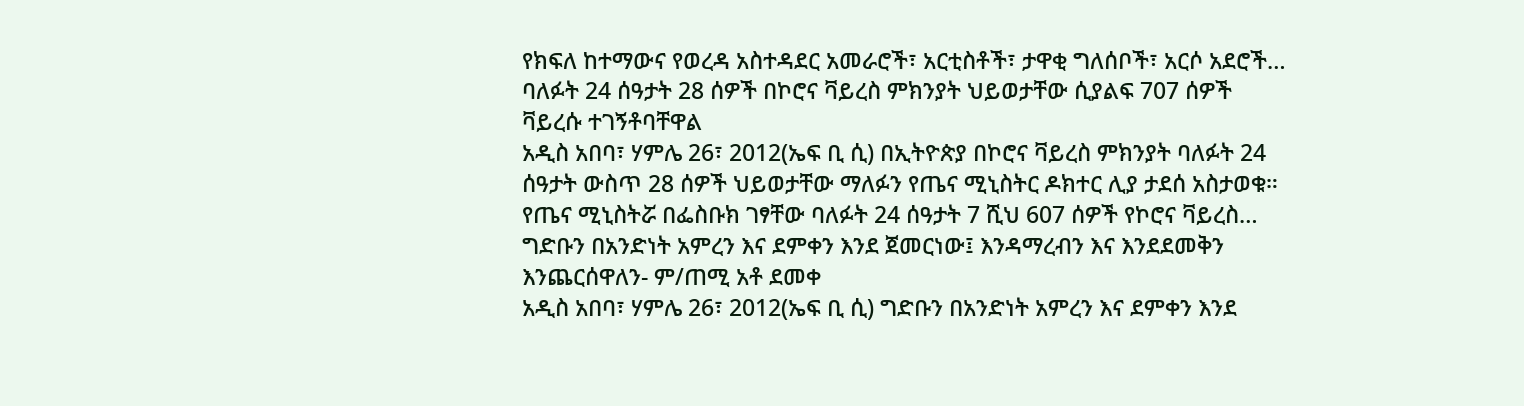የክፍለ ከተማውና የወረዳ አስተዳደር አመራሮች፣ አርቲስቶች፣ ታዋቂ ግለሰቦች፣ አርሶ አደሮች…
ባለፉት 24 ሰዓታት 28 ሰዎች በኮሮና ቫይረስ ምክንያት ህይወታቸው ሲያልፍ 707 ሰዎች ቫይረሱ ተገኝቶባቸዋል
አዲስ አበባ፣ ሃምሌ 26፣ 2012(ኤፍ ቢ ሲ) በኢትዮጵያ በኮሮና ቫይረስ ምክንያት ባለፉት 24 ሰዓታት ውስጥ 28 ሰዎች ህይወታቸው ማለፉን የጤና ሚኒስትር ዶክተር ሊያ ታደሰ አስታወቁ።
የጤና ሚኒስትሯ በፌስቡክ ገፃቸው ባለፉት 24 ሰዓታት 7 ሺህ 607 ሰዎች የኮሮና ቫይረስ…
ግድቡን በአንድነት አምረን እና ደምቀን እንደ ጀመርነው፤ እንዳማረብን እና እንደደመቅን እንጨርሰዋለን- ም/ጠሚ አቶ ደመቀ
አዲስ አበባ፣ ሃምሌ 26፣ 2012(ኤፍ ቢ ሲ) ግድቡን በአንድነት አምረን እና ደምቀን እንደ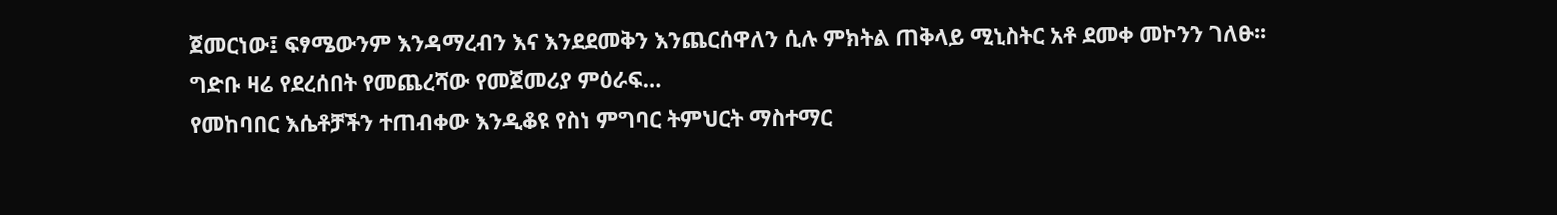ጀመርነው፤ ፍፃሜውንም እንዳማረብን እና እንደደመቅን እንጨርሰዋለን ሲሉ ምክትል ጠቅላይ ሚኒስትር አቶ ደመቀ መኮንን ገለፁ፡፡
ግድቡ ዛሬ የደረሰበት የመጨረሻው የመጀመሪያ ምዕራፍ…
የመከባበር እሴቶቻችን ተጠብቀው እንዲቆዩ የስነ ምግባር ትምህርት ማስተማር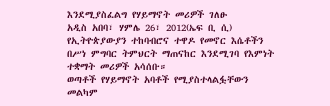እንደሚያስፈልግ የሃይማኖት መሪዎች ገለፁ
አዲስ አበባ፣ ሃምሌ 26፣ 2012(ኤፍ ቢ ሲ) የኢትዮጵያውያን ተከባብሮና ተዋዶ የመኖር እሴቶችን በሥነ ምግባር ትምህርት ማጠናከር እንደሚገባ የእምነት ተቋማት መሪዎች አሳሰቡ።
ወጣቶች የሃይማኖት አባቶች የሚያስተላልፏቸውን መልካም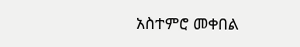አስተምሮ መቀበል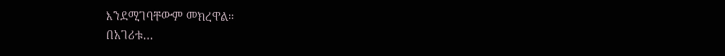እንደሚገባቸውም መክረዋል።
በአገሪቱ…